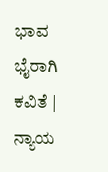ಭಾವ ಭೈರಾಗಿ
ಕವಿತೆ | ನ್ಯಾಯ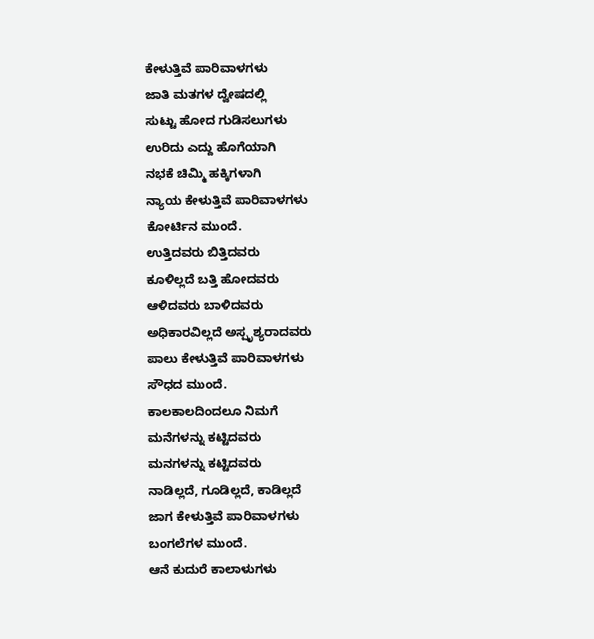ಕೇಳುತ್ತಿವೆ ಪಾರಿವಾಳಗಳು
ಜಾತಿ ಮತಗಳ ದ್ವೇಷದಲ್ಲಿ
ಸುಟ್ಟು ಹೋದ ಗುಡಿಸಲುಗಳು
ಉರಿದು ಎದ್ದು ಹೊಗೆಯಾಗಿ
ನಭಕೆ ಚಿಮ್ಮಿ ಹಕ್ಕಿಗಳಾಗಿ
ನ್ಯಾಯ ಕೇಳುತ್ತಿವೆ ಪಾರಿವಾಳಗಳು
ಕೋರ್ಟಿನ ಮುಂದೆ.
ಉತ್ತಿದವರು ಬಿತ್ತಿದವರು
ಕೂಳಿಲ್ಲದೆ ಬತ್ತಿ ಹೋದವರು
ಆಳಿದವರು ಬಾಳಿದವರು
ಅಧಿಕಾರವಿಲ್ಲದೆ ಅಸ್ಪೃಶ್ಯರಾದವರು
ಪಾಲು ಕೇಳುತ್ತಿವೆ ಪಾರಿವಾಳಗಳು
ಸೌಧದ ಮುಂದೆ.
ಕಾಲಕಾಲದಿಂದಲೂ ನಿಮಗೆ
ಮನೆಗಳನ್ನು ಕಟ್ಟಿದವರು
ಮನಗಳನ್ನು ಕಟ್ಟಿದವರು
ನಾಡಿಲ್ಲದೆ, ಗೂಡಿಲ್ಲದೆ, ಕಾಡಿಲ್ಲದೆ
ಜಾಗ ಕೇಳುತ್ತಿವೆ ಪಾರಿವಾಳಗಳು
ಬಂಗಲೆಗಳ ಮುಂದೆ.
ಆನೆ ಕುದುರೆ ಕಾಲಾಳುಗಳು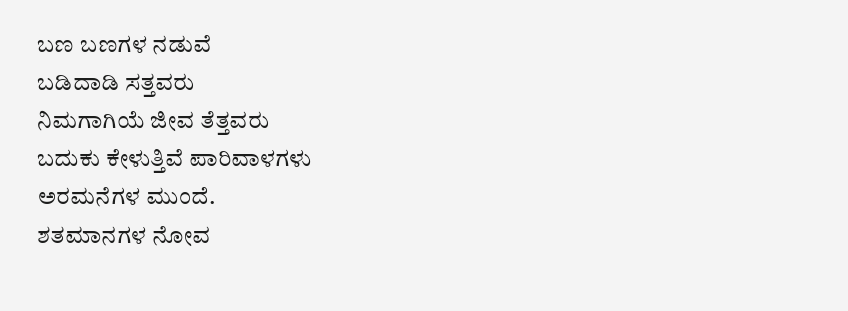ಬಣ ಬಣಗಳ ನಡುವೆ
ಬಡಿದಾಡಿ ಸತ್ತವರು
ನಿಮಗಾಗಿಯೆ ಜೀವ ತೆತ್ತವರು
ಬದುಕು ಕೇಳುತ್ತಿವೆ ಪಾರಿವಾಳಗಳು
ಅರಮನೆಗಳ ಮುಂದೆ.
ಶತಮಾನಗಳ ನೋವ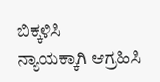ಬಿಕ್ಕಳಿಸಿ
ನ್ಯಾಯಕ್ಕಾಗಿ ಆಗ್ರಹಿಸಿ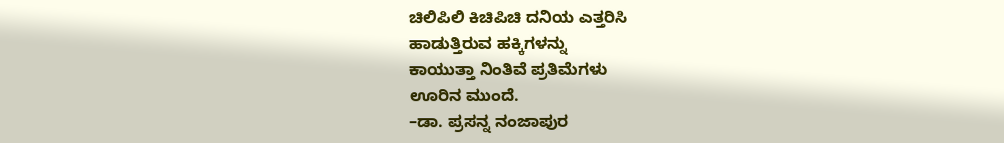ಚಿಲಿಪಿಲಿ ಕಿಚಿಪಿಚಿ ದನಿಯ ಎತ್ತರಿಸಿ
ಹಾಡುತ್ತಿರುವ ಹಕ್ಕಿಗಳನ್ನು
ಕಾಯುತ್ತಾ ನಿಂತಿವೆ ಪ್ರತಿಮೆಗಳು
ಊರಿನ ಮುಂದೆ.
–ಡಾ. ಪ್ರಸನ್ನ ನಂಜಾಪುರ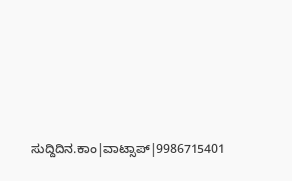ಸುದ್ದಿದಿನ.ಕಾಂ|ವಾಟ್ಸಾಪ್|9986715401